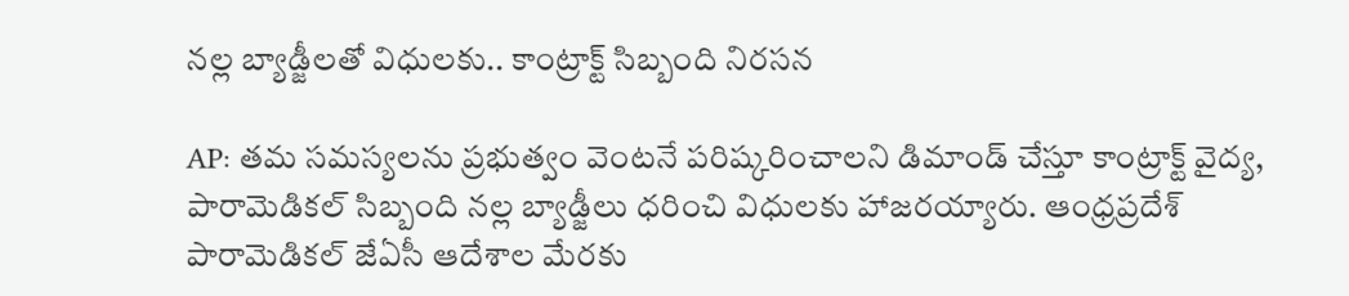నల్ల బ్యాడ్జీలతో విధులకు.. కాంట్రాక్ట్ సిబ్బంది నిరసన

AP: తమ సమస్యలను ప్రభుత్వం వెంటనే పరిష్కరించాలని డిమాండ్ చేస్తూ కాంట్రాక్ట్ వైద్య, పారామెడికల్ సిబ్బంది నల్ల బ్యాడ్జీలు ధరించి విధులకు హాజరయ్యారు. ఆంధ్రప్రదేశ్ పారామెడికల్ జేఏసీ ఆదేశాల మేరకు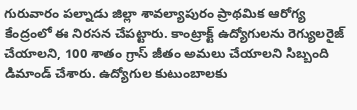గురువారం పల్నాడు జిల్లా శావల్యాపురం ప్రాథమిక ఆరోగ్య కేంద్రంలో ఈ నిరసన చేపట్టారు. కాంట్రాక్ట్ ఉద్యోగులను రెగ్యులరైజ్ చేయాలని, 100 శాతం గ్రాస్ జీతం అమలు చేయాలని సిబ్బంది డిమాండ్ చేశారు. ఉద్యోగుల కుటుంబాలకు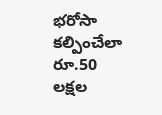భరోసా కల్పించేలా రూ.50 లక్షల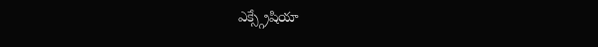ఎక్స్గ్రేషియా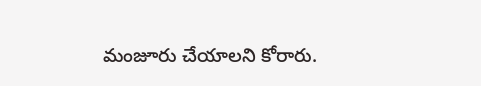మంజూరు చేయాలని కోరారు.